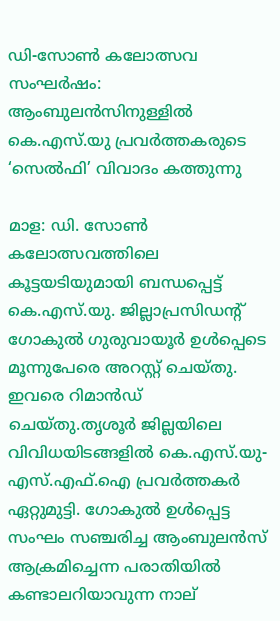ഡി-സോൺ കലോത്സവ സംഘര്‍ഷം: ആംബുലന്‍സിനുള്ളില്‍ കെ.എസ്.യു പ്രവര്‍ത്തകരുടെ ‘സെല്‍ഫി’ വിവാദം കത്തുന്നു

മാള: ഡി. സോണ്‍ കലോത്സവത്തിലെ കൂട്ടയടിയുമായി ബന്ധപ്പെട്ട് കെ.എസ്.യു. ജില്ലാപ്രസിഡന്റ് ഗോകുല്‍ ഗുരുവായൂര്‍ ഉള്‍പ്പെടെ മൂന്നുപേരെ അറസ്റ്റ് ചെയ്തു. ഇവരെ റിമാന്‍ഡ് ചെയ്തു.തൃശൂര്‍ ജില്ലയിലെ വിവിധയിടങ്ങളില്‍ കെ.എസ്.യു-എസ്.എഫ്.ഐ പ്രവര്‍ത്തകര്‍ ഏറ്റുമുട്ടി. ഗോകുല്‍ ഉള്‍പ്പെട്ട സംഘം സഞ്ചരിച്ച ആംബുലന്‍സ് ആക്രമിച്ചെന്ന പരാതിയില്‍ കണ്ടാലറിയാവുന്ന നാല്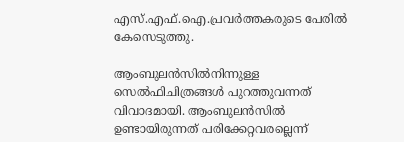എസ്.എഫ്.ഐ.പ്രവര്‍ത്തകരുടെ പേരില്‍ കേസെടുത്തു.

ആംബുലന്‍സില്‍നിന്നുള്ള സെല്‍ഫിചിത്രങ്ങള്‍ പുറത്തുവന്നത് വിവാദമായി. ആംബുലന്‍സില്‍ ഉണ്ടായിരുന്നത് പരിക്കേറ്റവരല്ലെന്ന്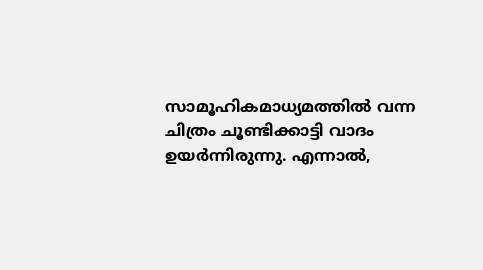സാമൂഹികമാധ്യമത്തില്‍ വന്ന ചിത്രം ചൂണ്ടിക്കാട്ടി വാദം ഉയര്‍ന്നിരുന്നു. എന്നാല്‍,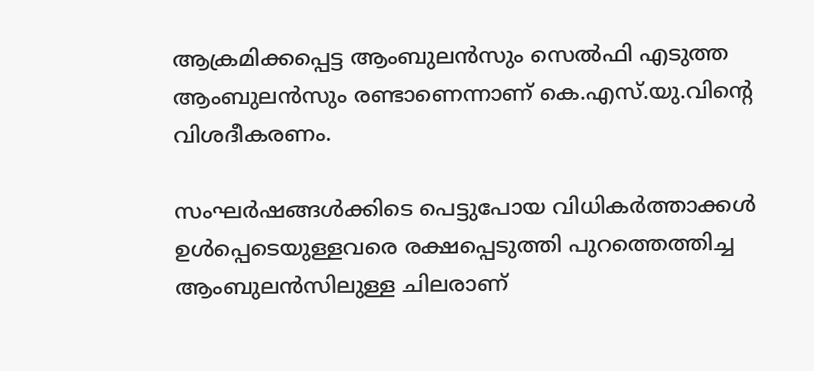ആക്രമിക്കപ്പെട്ട ആംബുലന്‍സും സെല്‍ഫി എടുത്ത ആംബുലന്‍സും രണ്ടാണെന്നാണ് കെ.എസ്.യു.വിന്റെ വിശദീകരണം.

സംഘര്‍ഷങ്ങള്‍ക്കിടെ പെട്ടുപോയ വിധികര്‍ത്താക്കള്‍ ഉള്‍പ്പെടെയുള്ളവരെ രക്ഷപ്പെടുത്തി പുറത്തെത്തിച്ച ആംബുലന്‍സിലുള്ള ചിലരാണ്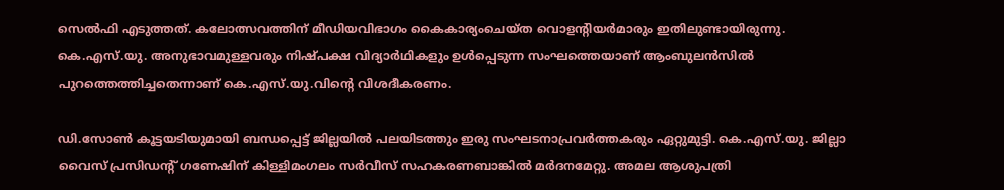സെല്‍ഫി എടുത്തത്. കലോത്സവത്തിന് മീഡിയവിഭാഗം കൈകാര്യംചെയ്ത വൊളന്റിയര്‍മാരും ഇതിലുണ്ടായിരുന്നു. കെ.എസ്.യു. അനുഭാവമുള്ളവരും നിഷ്പക്ഷ വിദ്യാര്‍ഥികളും ഉള്‍പ്പെടുന്ന സംഘത്തെയാണ് ആംബുലന്‍സില്‍ പുറത്തെത്തിച്ചതെന്നാണ് കെ.എസ്.യു.വിന്റെ വിശദീകരണം.

ഡി.സോണ്‍ കൂട്ടയടിയുമായി ബന്ധപ്പെട്ട് ജില്ലയില്‍ പലയിടത്തും ഇരു സംഘടനാപ്രവര്‍ത്തകരും ഏറ്റുമുട്ടി. കെ.എസ്.യു. ജില്ലാ വൈസ് പ്രസിഡന്റ് ഗണേഷിന് കിള്ളിമംഗലം സര്‍വീസ് സഹകരണബാങ്കില്‍ മര്‍ദനമേറ്റു. അമല ആശുപത്രി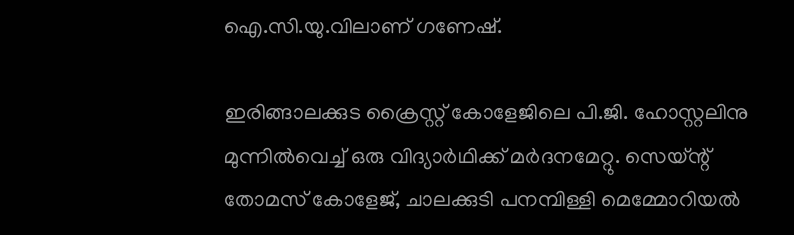ഐ.സി.യു.വിലാണ് ഗണേഷ്.

ഇരിങ്ങാലക്കുട ക്രൈസ്റ്റ് കോളേജിലെ പി.ജി. ഹോസ്റ്റലിനു മുന്നില്‍വെച്ച് ഒരു വിദ്യാര്‍ഥിക്ക് മര്‍ദനമേറ്റു. സെയ്ന്റ് തോമസ് കോളേജ്, ചാലക്കുടി പനമ്പിള്ളി മെമ്മോറിയല്‍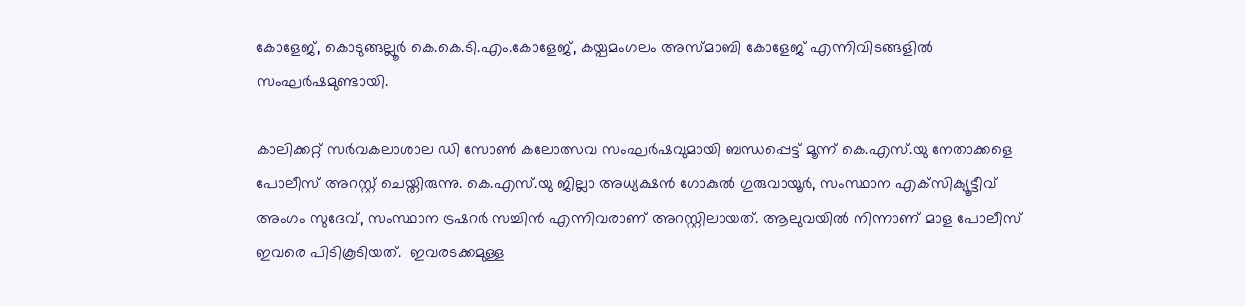കോളേജ്, കൊടുങ്ങല്ലൂര്‍ കെ.കെ.ടി.എം.കോളേജ്, കയ്പമംഗലം അസ്മാബി കോളേജ് എന്നിവിടങ്ങളില്‍ സംഘര്‍ഷമുണ്ടായി.

കാലിക്കറ്റ് സര്‍വകലാശാല ഡി സോണ്‍ കലോത്സവ സംഘര്‍ഷവുമായി ബന്ധപ്പെട്ട് മൂന്ന് കെ.എസ്.യു നേതാക്കളെ പോലീസ് അറസ്റ്റ് ചെയ്തിരുന്നു. കെ.എസ്.യു ജില്ലാ അധ്യക്ഷന്‍ ഗോകുല്‍ ഗുരുവായൂര്‍, സംസ്ഥാന എക്‌സിക്യൂട്ടീവ് അംഗം സുദേവ്, സംസ്ഥാന ട്രഷറര്‍ സച്ചിന്‍ എന്നിവരാണ് അറസ്റ്റിലായത്. ആലുവയില്‍ നിന്നാണ് മാള പോലീസ് ഇവരെ പിടികൂടിയത്.  ഇവരടക്കമുള്ള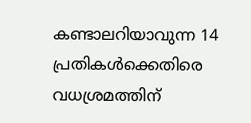കണ്ടാലറിയാവുന്ന 14 പ്രതികള്‍ക്കെതിരെ വധശ്രമത്തിന്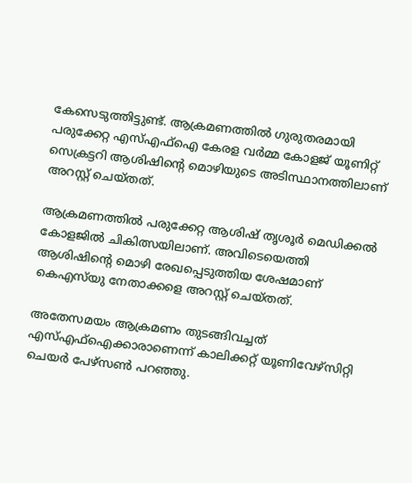കേസെടുത്തിട്ടുണ്ട്. ആക്രമണത്തില്‍ ഗുരുതരമായി പരുക്കേറ്റ എസ്എഫ്‌ഐ കേരള വര്‍മ്മ കോളജ് യൂണിറ്റ് സെക്രട്ടറി ആശിഷിന്റെ മൊഴിയുടെ അടിസ്ഥാനത്തിലാണ് അറസ്റ്റ് ചെയ്തത്.

ആക്രമണത്തില്‍ പരുക്കേറ്റ ആശിഷ് തൃശൂര്‍ മെഡിക്കല്‍ കോളജില്‍ ചികിത്സയിലാണ്. അവിടെയെത്തി ആശിഷിന്റെ മൊഴി രേഖപ്പെടുത്തിയ ശേഷമാണ് കെഎസ്‌യു നേതാക്കളെ അറസ്റ്റ് ചെയ്തത്.

അതേസമയം ആക്രമണം തുടങ്ങിവച്ചത് എസ്എഫ്‌ഐക്കാരാണെന്ന് കാലിക്കറ്റ് യൂണിവേഴ്‌സിറ്റി ചെയര്‍ പേഴ്‌സണ്‍ പറഞ്ഞു.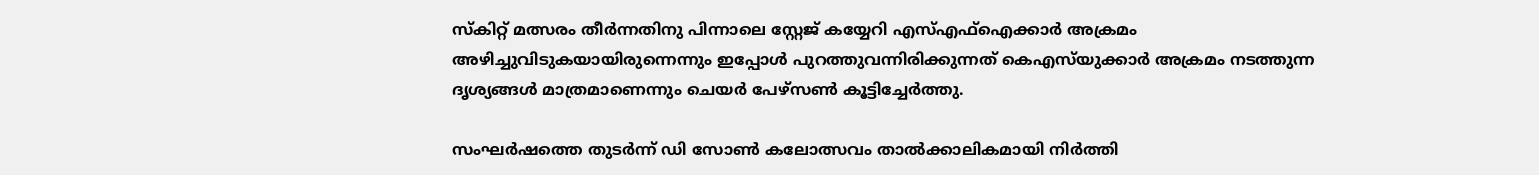സ്‌കിറ്റ് മത്സരം തീര്‍ന്നതിനു പിന്നാലെ സ്റ്റേജ് കയ്യേറി എസ്എഫ്‌ഐക്കാര്‍ അക്രമം അഴിച്ചുവിടുകയായിരുന്നെന്നും ഇപ്പോള്‍ പുറത്തുവന്നിരിക്കുന്നത് കെഎസ്‌യുക്കാര്‍ അക്രമം നടത്തുന്ന ദൃശ്യങ്ങള്‍ മാത്രമാണെന്നും ചെയര്‍ പേഴ്‌സണ്‍ കൂട്ടിച്ചേര്‍ത്തു.

സംഘര്‍ഷത്തെ തുടര്‍ന്ന് ഡി സോണ്‍ കലോത്സവം താല്‍ക്കാലികമായി നിര്‍ത്തി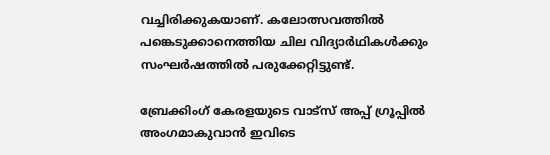വച്ചിരിക്കുകയാണ്. കലോത്സവത്തില്‍ പങ്കെടുക്കാനെത്തിയ ചില വിദ്യാര്‍ഥികള്‍ക്കും സംഘര്‍ഷത്തില്‍ പരുക്കേറ്റിട്ടുണ്ട്.

ബ്രേക്കിംഗ് കേരളയുടെ വാട്സ് അപ്പ് ഗ്രൂപ്പിൽ അംഗമാകുവാൻ ഇവിടെ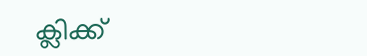ക്ലിക്ക്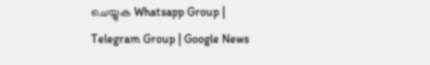ചെയ്യുക Whatsapp Group | Telegram Group | Google News